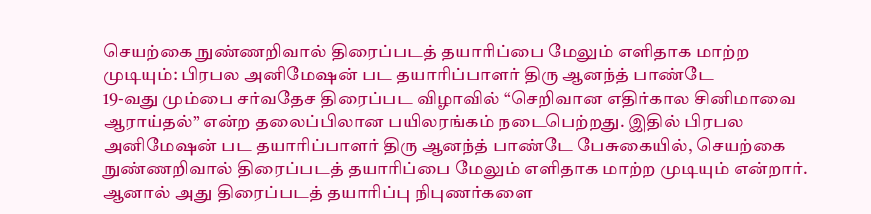செயற்கை நுண்ணறிவால் திரைப்படத் தயாரிப்பை மேலும் எளிதாக மாற்ற முடியும்: பிரபல அனிமேஷன் பட தயாரிப்பாளர் திரு ஆனந்த் பாண்டே
19-வது மும்பை சர்வதேச திரைப்பட விழாவில் “செறிவான எதிர்கால சினிமாவை ஆராய்தல்” என்ற தலைப்பிலான பயிலரங்கம் நடைபெற்றது. இதில் பிரபல அனிமேஷன் பட தயாரிப்பாளர் திரு ஆனந்த் பாண்டே பேசுகையில், செயற்கை நுண்ணறிவால் திரைப்படத் தயாரிப்பை மேலும் எளிதாக மாற்ற முடியும் என்றார். ஆனால் அது திரைப்படத் தயாரிப்பு நிபுணர்களை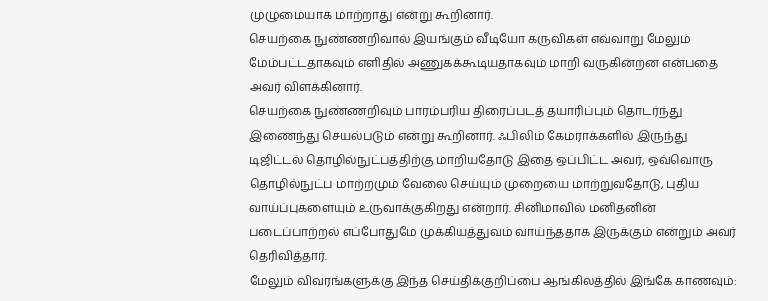முழுமையாக மாற்றாது என்று கூறினார்.
செயற்கை நுண்ணறிவால் இயங்கும் வீடியோ கருவிகள் எவ்வாறு மேலும் மேம்பட்டதாகவும் எளிதில் அணுகக்கூடியதாகவும் மாறி வருகின்றன என்பதை அவர் விளக்கினார்.
செயற்கை நுண்ணறிவும் பாரம்பரிய திரைப்படத் தயாரிப்பும் தொடர்ந்து இணைந்து செயல்படும் என்று கூறினார். ஃபிலிம் கேமராக்களில் இருந்து டிஜிட்டல் தொழில்நுட்பத்திற்கு மாறியதோடு இதை ஒப்பிட்ட அவர், ஒவ்வொரு தொழில்நுட்ப மாற்றமும் வேலை செய்யும் முறையை மாற்றுவதோடு, புதிய வாய்ப்புகளையும் உருவாக்குகிறது என்றார். சினிமாவில் மனிதனின் படைப்பாற்றல் எப்போதுமே முக்கியத்துவம் வாய்ந்ததாக இருக்கும் என்றும் அவர் தெரிவித்தார்.
மேலும் விவரங்களுக்கு இந்த செய்திக்குறிப்பை ஆங்கிலத்தில் இங்கே காணவும்: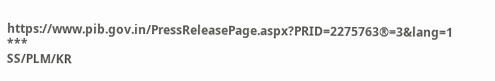https://www.pib.gov.in/PressReleasePage.aspx?PRID=2275763®=3&lang=1
***
SS/PLM/KR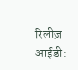रिलीज़ आईडी: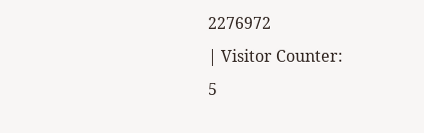2276972
| Visitor Counter:
5